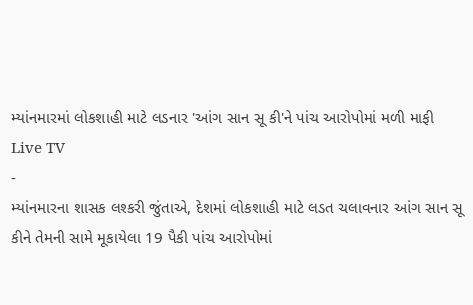મ્યાંનમારમાં લોકશાહી માટે લડનાર 'આંગ સાન સૂ કી'ને પાંચ આરોપોમાં મળી માફી
Live TV
-
મ્યાંનમારના શાસક લશ્કરી જુંતાએ, દેશમાં લોકશાહી માટે લડત ચલાવનાર આંગ સાન સૂ કીને તેમની સામે મૂકાયેલા 19 પૈકી પાંચ આરોપોમાં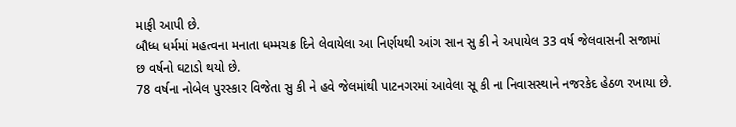માફી આપી છે.
બૌધ્ધ ધર્મમાં મહત્વના મનાતા ધમ્મચક્ર દિને લેવાયેલા આ નિર્ણયથી આંગ સાન સુ કી ને અપાયેલ 33 વર્ષ જેલવાસની સજામાં છ વર્ષનો ઘટાડો થયો છે.
78 વર્ષના નોબેલ પુરસ્કાર વિજેતા સુ કી ને હવે જેલમાંથી પાટનગરમાં આવેલા સૂ કી ના નિવાસસ્થાને નજરકેદ હેઠળ રખાયા છે.